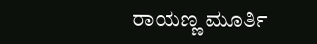ರಾಯಣ್ಣ ಮೂರ್ತಿ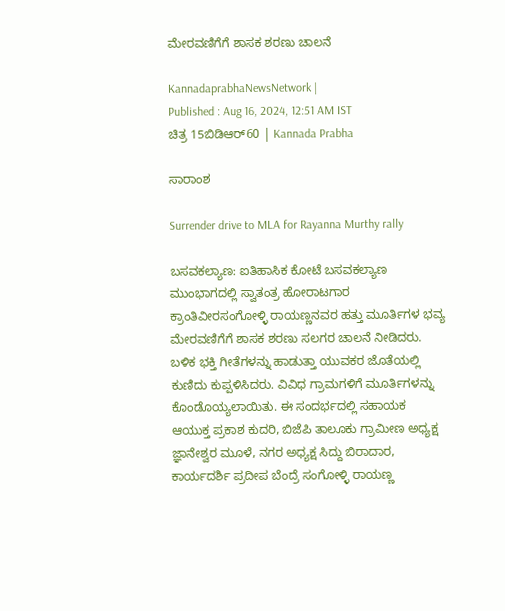ಮೇರವಣಿಗೆಗೆ ಶಾಸಕ ಶರಣು ಚಾಲನೆ

KannadaprabhaNewsNetwork |
Published : Aug 16, 2024, 12:51 AM IST
ಚಿತ್ರ 15ಬಿಡಿಆರ್60 | Kannada Prabha

ಸಾರಾಂಶ

Surrender drive to MLA for Rayanna Murthy rally

ಬಸವಕಲ್ಯಾಣ: ಐತಿಹಾಸಿಕ ಕೋಟೆ ಬಸವಕಲ್ಯಾಣ ಮುಂಭಾಗದಲ್ಲಿ ಸ್ವಾತಂತ್ರ ಹೋರಾಟಗಾರ ಕ್ರಾಂತಿವೀರಸಂಗೋಳ್ಳಿ ರಾಯಣ್ಣನವರ ಹತ್ತು ಮೂರ್ತಿಗಳ ಭವ್ಯ ಮೇರವಣಿಗೆಗೆ ಶಾಸಕ ಶರಣು ಸಲಗರ ಚಾಲನೆ ನೀಡಿದರು. ಬಳಿಕ ಭಕ್ತಿ ಗೀತೆಗಳನ್ನು ಹಾಡುತ್ತಾ ಯುವಕರ ಜೊತೆಯಲ್ಲಿ ಕುಣಿದು ಕುಪ್ಪಳಿಸಿದರು. ವಿವಿಧ ಗ್ರಾಮಗಳಿಗೆ ಮೂರ್ತಿಗಳನ್ನು ಕೊಂಡೊಯ್ಯಲಾಯಿತು. ಈ ಸಂದರ್ಭದಲ್ಲಿ ಸಹಾಯಕ ಆಯುಕ್ತ ಪ್ರಕಾಶ ಕುದರಿ, ಬಿಜೆಪಿ ತಾಲೂಕು ಗ್ರಾಮೀಣ ಅಧ್ಯಕ್ಷ ಜ್ಞಾನೇಶ್ವರ ಮೂಳೆ, ನಗರ ಅಧ್ಯಕ್ಷ ಸಿದ್ದು ಬಿರಾದಾರ, ಕಾರ್ಯದರ್ಶಿ ಪ್ರದೀಪ ಬೆಂದ್ರೆ ಸಂಗೋಳ್ಳಿ ರಾಯಣ್ಣ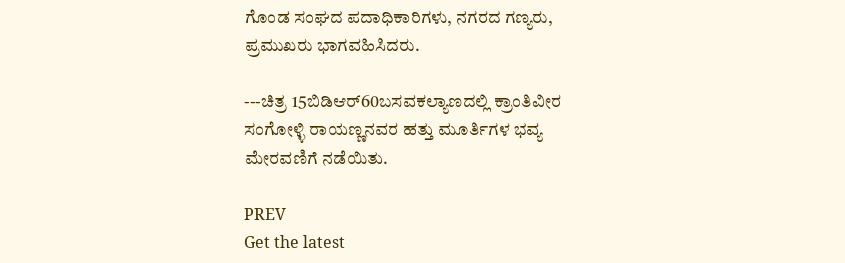ಗೊಂಡ ಸಂಘದ ಪದಾಧಿಕಾರಿಗಳು, ನಗರದ ಗಣ್ಯರು, ಪ್ರಮುಖರು ಭಾಗವಹಿಸಿದರು.

---ಚಿತ್ರ 15ಬಿಡಿಆರ್60ಬಸವಕಲ್ಯಾಣದಲ್ಲಿ ಕ್ರಾಂತಿವೀರ ಸಂಗೋಳ್ಳಿ ರಾಯಣ್ಣನವರ ಹತ್ತು ಮೂರ್ತಿಗಳ ಭವ್ಯ ಮೇರವಣಿಗೆ ನಡೆಯಿತು.

PREV
Get the latest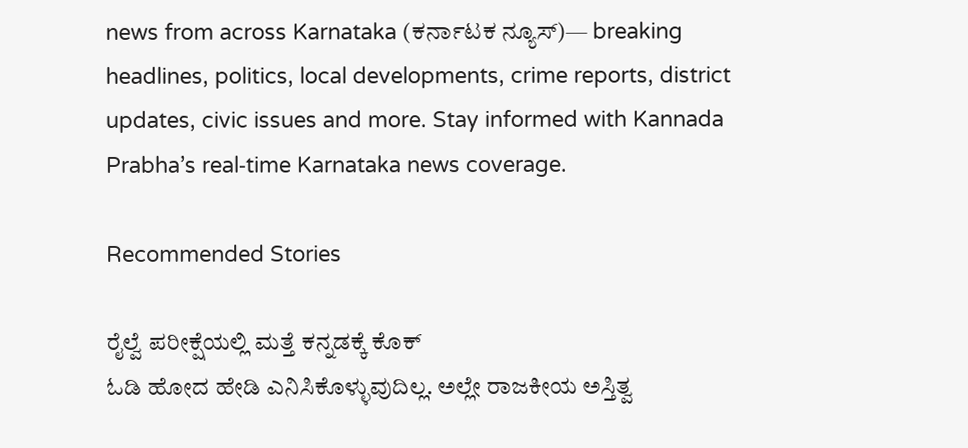news from across Karnataka (ಕರ್ನಾಟಕ ನ್ಯೂಸ್)— breaking headlines, politics, local developments, crime reports, district updates, civic issues and more. Stay informed with Kannada Prabha’s real‑time Karnataka news coverage.

Recommended Stories

ರೈಲ್ವೆ ಪರೀಕ್ಷೆಯಲ್ಲಿ ಮತ್ತೆ ಕನ್ನಡಕ್ಕೆ ಕೊಕ್
ಓಡಿ ಹೋದ ಹೇಡಿ ಎನಿಸಿಕೊಳ್ಳುವುದಿಲ್ಲ. ಅಲ್ಲೇ ರಾಜಕೀಯ ಅಸ್ತಿತ್ವ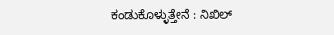ಕಂಡುಕೊಳ್ಳುತ್ತೇನೆ : ನಿಖಿಲ್‌